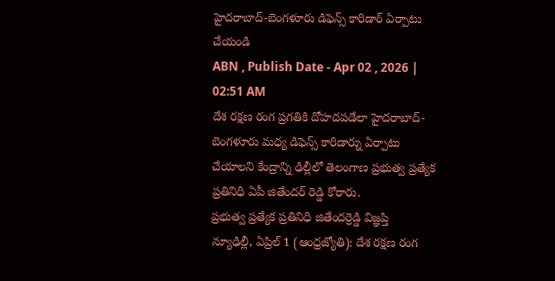హైదరాబాద్-బెంగళూరు డిఫెన్స్ కారిడార్ ఏర్పాటు చేయండి
ABN , Publish Date - Apr 02 , 2026 | 02:51 AM
దేశ రక్షణ రంగ ప్రగతికి దోహదపడేలా హైదరాబాద్-బెంగళూరు మధ్య డిఫెన్స్ కారిడార్ను ఏర్పాటు చేయాలని కేంద్రాన్ని ఢిల్లీలో తెలంగాణ ప్రభుత్వ ప్రత్యేక ప్రతినిధి ఏపీ జితేందర్ రెడ్డి కోరారు.
ప్రభుత్వ ప్రత్యేక ప్రతినిధి జితేందర్రెడ్డి విజ్ఞప్తి
న్యూఢిల్లీ, ఏప్రిల్ 1 (ఆంధ్రజ్యోతి): దేశ రక్షణ రంగ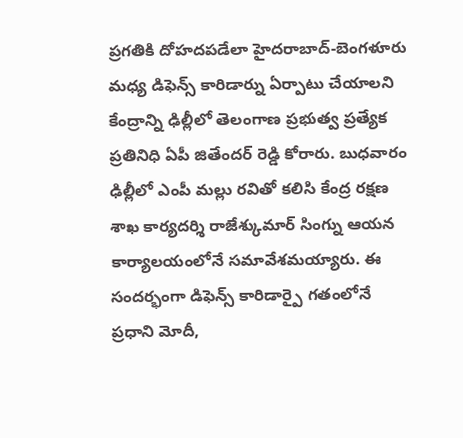ప్రగతికి దోహదపడేలా హైదరాబాద్-బెంగళూరు మధ్య డిఫెన్స్ కారిడార్ను ఏర్పాటు చేయాలని కేంద్రాన్ని ఢిల్లీలో తెలంగాణ ప్రభుత్వ ప్రత్యేక ప్రతినిధి ఏపీ జితేందర్ రెడ్డి కోరారు. బుధవారం ఢిల్లీలో ఎంపీ మల్లు రవితో కలిసి కేంద్ర రక్షణ శాఖ కార్యదర్శి రాజేశ్కుమార్ సింగ్ను ఆయన కార్యాలయంలోనే సమావేశమయ్యారు. ఈ సందర్భంగా డిఫెన్స్ కారిడార్పై గతంలోనే ప్రధాని మోదీ,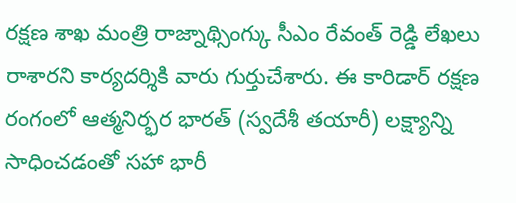రక్షణ శాఖ మంత్రి రాజ్నాథ్సింగ్కు సీఎం రేవంత్ రెడ్డి లేఖలు రాశారని కార్యదర్శికి వారు గుర్తుచేశారు. ఈ కారిడార్ రక్షణ రంగంలో ఆత్మనిర్భర భారత్ (స్వదేశీ తయారీ) లక్ష్యాన్ని సాధించడంతో సహా భారీ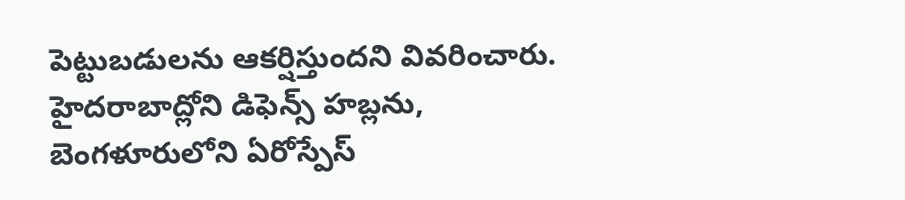పెట్టుబడులను ఆకర్షిస్తుందని వివరించారు. హైదరాబాద్లోని డిఫెన్స్ హబ్లను, బెంగళూరులోని ఏరోస్పేస్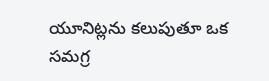యూనిట్లను కలుపుతూ ఒక సమగ్ర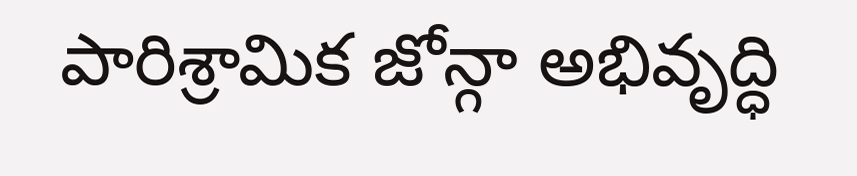పారిశ్రామిక జోన్గా అభివృద్ధి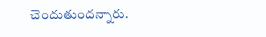చెందుతుందన్నారు.